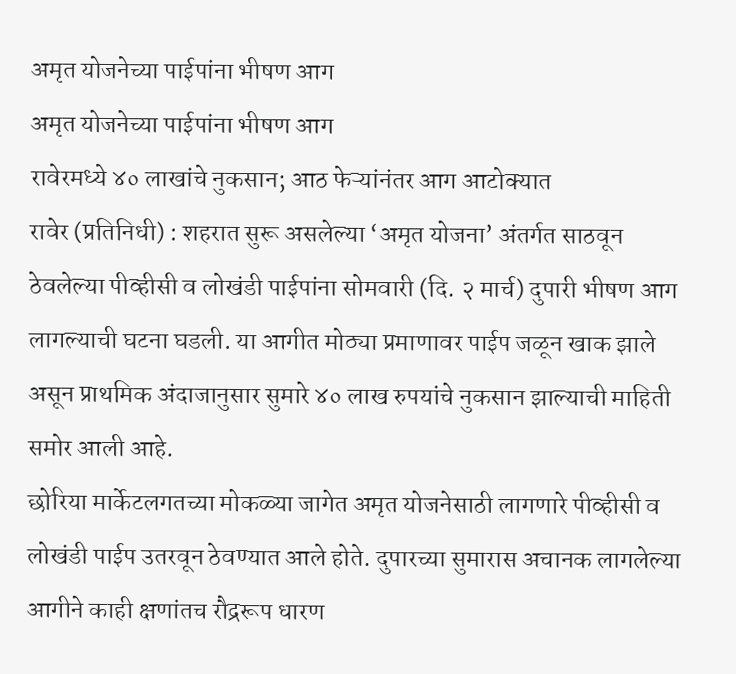अमृत योजनेच्या पाईपांना भीषण आग
अमृत योजनेच्या पाईपांना भीषण आग
रावेरमध्ये ४० लाखांचे नुकसान; आठ फेऱ्यांनंतर आग आटोक्यात
रावेर (प्रतिनिधी) : शहरात सुरू असलेल्या ‘अमृत योजना’ अंतर्गत साठवून ठेवलेल्या पीव्हीसी व लोखंडी पाईपांना सोमवारी (दि. २ मार्च) दुपारी भीषण आग लागल्याची घटना घडली. या आगीत मोठ्या प्रमाणावर पाईप जळून खाक झाले असून प्राथमिक अंदाजानुसार सुमारे ४० लाख रुपयांचे नुकसान झाल्याची माहिती समोर आली आहे.
छोरिया मार्केटलगतच्या मोकळ्या जागेत अमृत योजनेसाठी लागणारे पीव्हीसी व लोखंडी पाईप उतरवून ठेवण्यात आले होते. दुपारच्या सुमारास अचानक लागलेल्या आगीने काही क्षणांतच रौद्ररूप धारण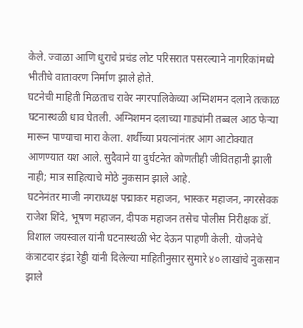केले. ज्वाळा आणि धुराचे प्रचंड लोट परिसरात पसरल्याने नागरिकांमध्ये भीतीचे वातावरण निर्माण झाले होते.
घटनेची माहिती मिळताच रावेर नगरपालिकेच्या अग्निशमन दलाने तत्काळ घटनास्थळी धाव घेतली. अग्निशमन दलाच्या गाड्यांनी तब्बल आठ फेऱ्या मारून पाण्याचा मारा केला. शर्थीच्या प्रयत्नांनंतर आग आटोक्यात आणण्यात यश आले. सुदैवाने या दुर्घटनेत कोणतीही जीवितहानी झाली नाही; मात्र साहित्याचे मोठे नुकसान झाले आहे.
घटनेनंतर माजी नगराध्यक्ष पद्माकर महाजन, भास्कर महाजन, नगरसेवक राजेश शिंदे, भूषण महाजन, दीपक महाजन तसेच पोलीस निरीक्षक डॉ. विशाल जयस्वाल यांनी घटनास्थळी भेट देऊन पाहणी केली. योजनेचे कंत्राटदार इंद्रा रेड्डी यांनी दिलेल्या माहितीनुसार सुमारे ४० लाखांचे नुकसान झाले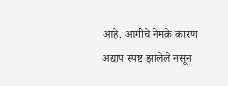आहे. आगीचे नेमके कारण अद्याप स्पष्ट झालेले नसून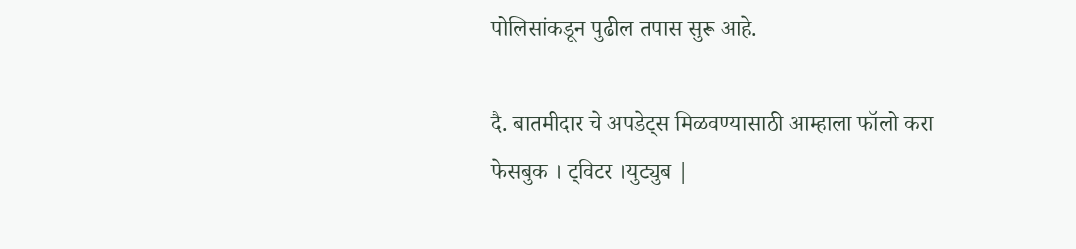पोलिसांकडून पुढील तपास सुरू आहे.

दै. बातमीदार चे अपडेट्स मिळवण्यासाठी आम्हाला फॉलो करा
फेसबुक । ट्विटर ।युट्युब |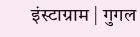इंस्टाग्राम | गुगल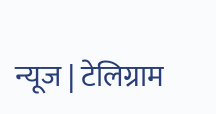न्यूज | टेलिग्राम